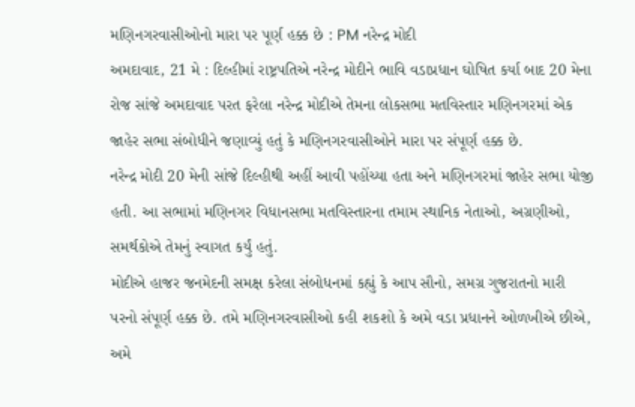મણિનગરવાસીઓનો મારા પર પૂર્ણ હક્ક છે : PM નરેન્દ્ર મોદી
અમદાવાદ, 21 મે : દિલ્હીમાં રાષ્ટ્રપતિએ નરેન્દ્ર મોદીને ભાવિ વડાપ્રધાન ઘોષિત કર્યા બાદ 20 મેના રોજ સાંજે અમદાવાદ પરત ફરેલા નરેન્દ્ર મોદીએ તેમના લોકસભા મતવિસ્તાર મણિનગરમાં એક જાહેર સભા સંબોધીને જણાવ્યું હતું કે મણિનગરવાસીઓને મારા પર સંપૂર્ણ હક્ક છે.
નરેન્દ્ર મોદી 20 મેની સાંજે દિલ્હીથી અહીં આવી પહોંચ્યા હતા અને મણિનગરમાં જાહેર સભા યોજી હતી. આ સભામાં મણિનગર વિધાનસભા મતવિસ્તારના તમામ સ્થાનિક નેતાઓ, અગ્રણીઓ, સમર્થકોએ તેમનું સ્વાગત કર્યું હતું.
મોદીએ હાજર જનમેદની સમક્ષ કરેલા સંબોધનમાં કહ્યું કે આપ સૌનો, સમગ્ર ગુજરાતનો મારી પરનો સંપૂર્ણ હક્ક છે. તમે મણિનગરવાસીઓ કહી શકશો કે અમે વડા પ્રધાનને ઓળખીએ છીએ, અમે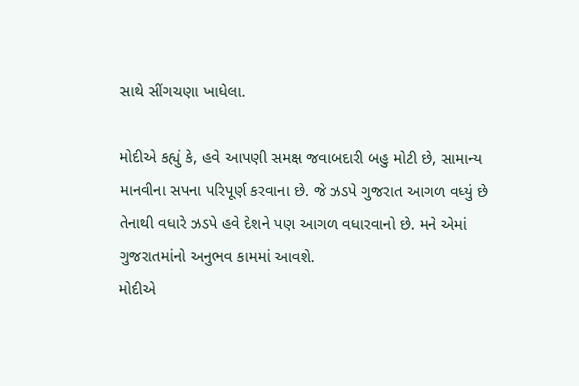સાથે સીંગચણા ખાધેલા.

મોદીએ કહ્યું કે, હવે આપણી સમક્ષ જવાબદારી બહુ મોટી છે, સામાન્ય માનવીના સપના પરિપૂર્ણ કરવાના છે. જે ઝડપે ગુજરાત આગળ વધ્યું છે તેનાથી વધારે ઝડપે હવે દેશને પણ આગળ વધારવાનો છે. મને એમાં ગુજરાતમાંનો અનુભવ કામમાં આવશે.
મોદીએ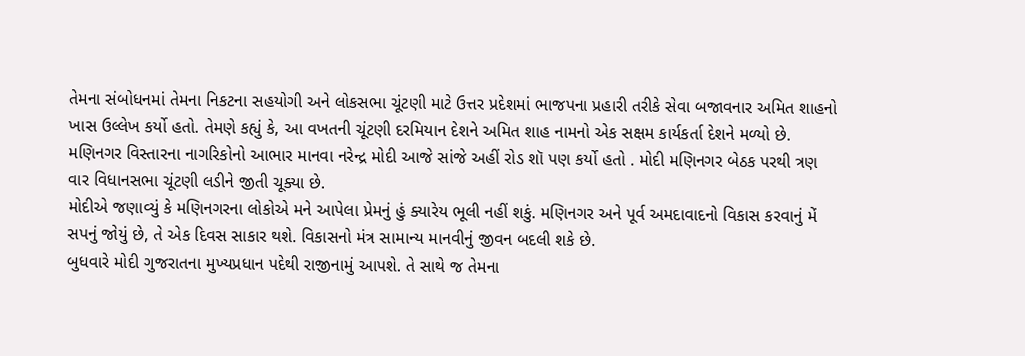તેમના સંબોધનમાં તેમના નિકટના સહયોગી અને લોકસભા ચૂંટણી માટે ઉત્તર પ્રદેશમાં ભાજપના પ્રહારી તરીકે સેવા બજાવનાર અમિત શાહનો ખાસ ઉલ્લેખ કર્યો હતો. તેમણે કહ્યું કે, આ વખતની ચૂંટણી દરમિયાન દેશને અમિત શાહ નામનો એક સક્ષમ કાર્યકર્તા દેશને મળ્યો છે.
મણિનગર વિસ્તારના નાગરિકોનો આભાર માનવા નરેન્દ્ર મોદી આજે સાંજે અહીં રોડ શૉ પણ કર્યો હતો . મોદી મણિનગર બેઠક પરથી ત્રણ વાર વિધાનસભા ચૂંટણી લડીને જીતી ચૂક્યા છે.
મોદીએ જણાવ્યું કે મણિનગરના લોકોએ મને આપેલા પ્રેમનું હું ક્યારેય ભૂલી નહીં શકું. મણિનગર અને પૂર્વ અમદાવાદનો વિકાસ કરવાનું મેં સપનું જોયું છે, તે એક દિવસ સાકાર થશે. વિકાસનો મંત્ર સામાન્ય માનવીનું જીવન બદલી શકે છે.
બુધવારે મોદી ગુજરાતના મુખ્યપ્રધાન પદેથી રાજીનામું આપશે. તે સાથે જ તેમના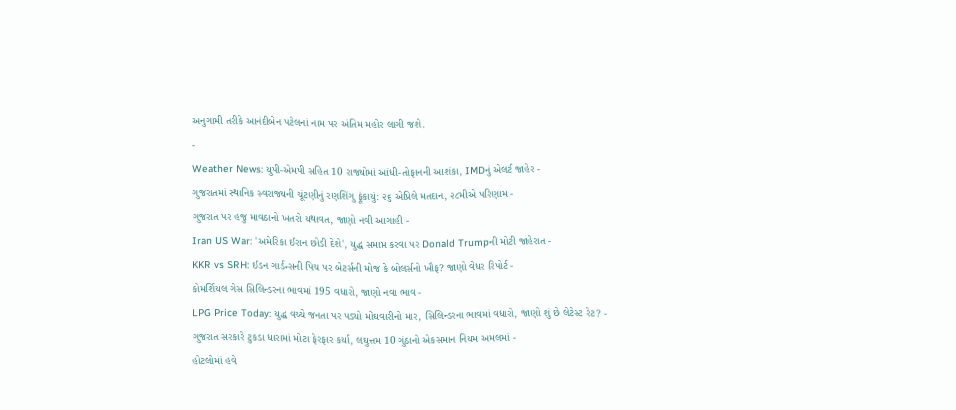અનુગામી તરીકે આનંદીબેન પટેલનાં નામ પર અંતિમ મહોર લાગી જશે.
-
Weather News: યુપી-એમપી સહિત 10 રાજ્યોમાં આંધી-તોફાનની આશંકા, IMDનું એલર્ટ જાહેર -
ગુજરાતમાં સ્થાનિક સ્વરાજ્યની ચૂંટણીનું રણશિંગુ ફૂંકાયું: ૨૬ એપ્રિલે મતદાન, ૨૮મીએ પરિણામ -
ગુજરાત પર હજુ માવઠાનો ખતરો યથાવત, જાણો નવી આગાહી -
Iran US War: 'અમેરિકા ઈરાન છોડી દેશે', યુદ્ધ સમાપ્ત કરવા પર Donald Trumpની મોટી જાહેરાત -
KKR vs SRH: ઈડન ગાર્ડન્સની પિચ પર બેટર્સની મોજ કે બોલર્સનો ખૌફ? જાણો વેધર રિપોર્ટ -
કોમર્શિયલ ગેસ સિલિન્ડરના ભાવમાં 195 વધારો, જાણો નવા ભાવ -
LPG Price Today: યુદ્ધ વચ્ચે જનતા પર પડ્યો મોંઘવારીનો માર, સિલિન્ડરના ભાવમાં વધારો, જાણો શું છે લેટેસ્ટ રેટ? -
ગુજરાત સરકારે ટુકડા ધારામાં મોટા ફેરફાર કર્યા, લઘુત્તમ 10 ગુંઠાનો એકસમાન નિયમ અમલમાં -
હોટલોમાં હવે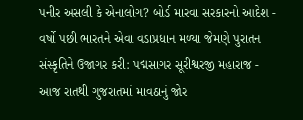પનીર અસલી કે એનાલોગ? બોર્ડ મારવા સરકારનો આદેશ -
વર્ષો પછી ભારતને એવા વડાપ્રધાન મળ્યા જેમણે પુરાતન સંસ્કૃતિને ઉજાગર કરી: પદ્મસાગર સૂરીશ્વરજી મહારાજ -
આજ રાતથી ગુજરાતમાં માવઠાનું જોર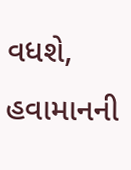વધશે, હવામાનની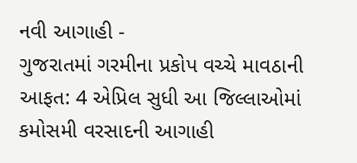નવી આગાહી -
ગુજરાતમાં ગરમીના પ્રકોપ વચ્ચે માવઠાની આફત: 4 એપ્રિલ સુધી આ જિલ્લાઓમાં કમોસમી વરસાદની આગાહી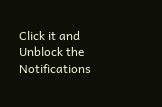Click it and Unblock the Notifications